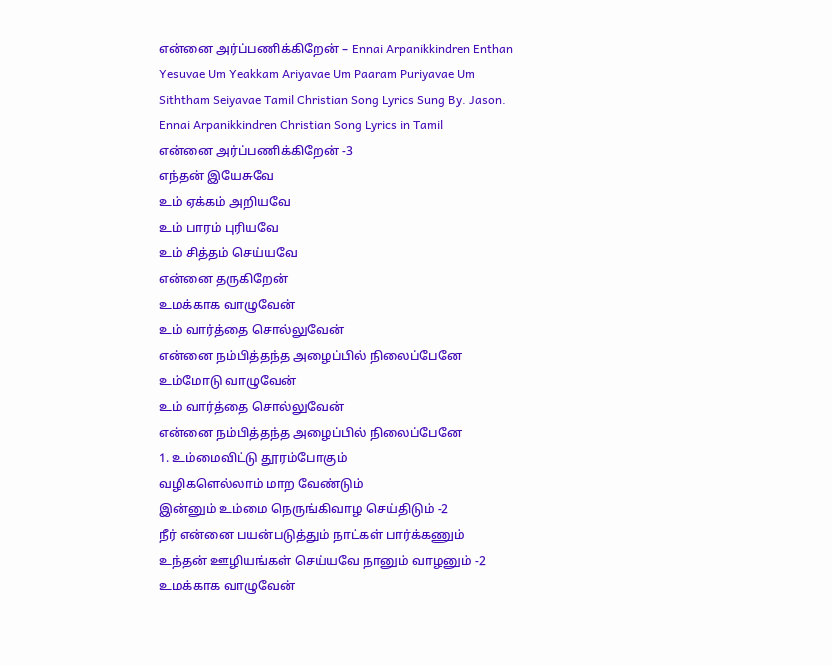என்னை அர்ப்பணிக்கிறேன் – Ennai Arpanikkindren Enthan Yesuvae Um Yeakkam Ariyavae Um Paaram Puriyavae Um Siththam Seiyavae Tamil Christian Song Lyrics Sung By. Jason.
Ennai Arpanikkindren Christian Song Lyrics in Tamil
என்னை அர்ப்பணிக்கிறேன் -3
எந்தன் இயேசுவே
உம் ஏக்கம் அறியவே
உம் பாரம் புரியவே
உம் சித்தம் செய்யவே
என்னை தருகிறேன்
உமக்காக வாழுவேன்
உம் வார்த்தை சொல்லுவேன்
என்னை நம்பித்தந்த அழைப்பில் நிலைப்பேனே
உம்மோடு வாழுவேன்
உம் வார்த்தை சொல்லுவேன்
என்னை நம்பித்தந்த அழைப்பில் நிலைப்பேனே
1. உம்மைவிட்டு தூரம்போகும்
வழிகளெல்லாம் மாற வேண்டும்
இன்னும் உம்மை நெருங்கிவாழ செய்திடும் -2
நீர் என்னை பயன்படுத்தும் நாட்கள் பார்க்கணும்
உந்தன் ஊழியங்கள் செய்யவே நானும் வாழனும் -2
உமக்காக வாழுவேன்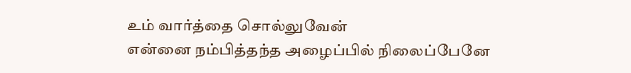உம் வார்த்தை சொல்லுவேன்
என்னை நம்பித்தந்த அழைப்பில் நிலைப்பேனே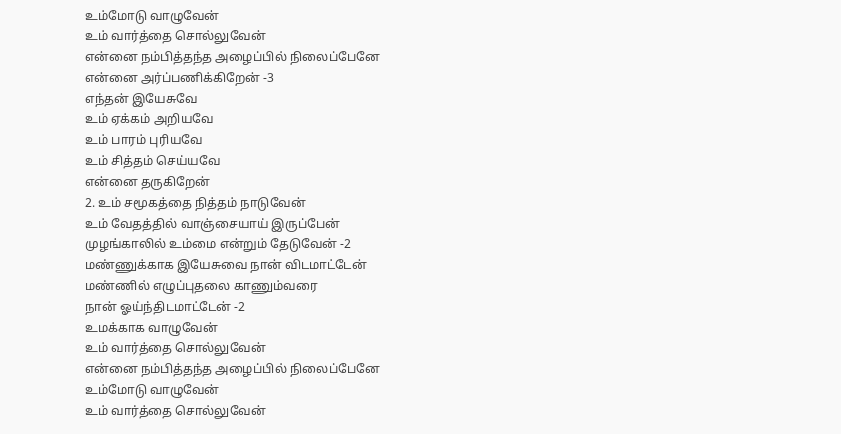உம்மோடு வாழுவேன்
உம் வார்த்தை சொல்லுவேன்
என்னை நம்பித்தந்த அழைப்பில் நிலைப்பேனே
என்னை அர்ப்பணிக்கிறேன் -3
எந்தன் இயேசுவே
உம் ஏக்கம் அறியவே
உம் பாரம் புரியவே
உம் சித்தம் செய்யவே
என்னை தருகிறேன்
2. உம் சமூகத்தை நித்தம் நாடுவேன்
உம் வேதத்தில் வாஞ்சையாய் இருப்பேன்
முழங்காலில் உம்மை என்றும் தேடுவேன் -2
மண்ணுக்காக இயேசுவை நான் விடமாட்டேன்
மண்ணில் எழுப்புதலை காணும்வரை
நான் ஓய்ந்திடமாட்டேன் -2
உமக்காக வாழுவேன்
உம் வார்த்தை சொல்லுவேன்
என்னை நம்பித்தந்த அழைப்பில் நிலைப்பேனே
உம்மோடு வாழுவேன்
உம் வார்த்தை சொல்லுவேன்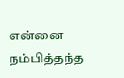என்னை நம்பித்தந்த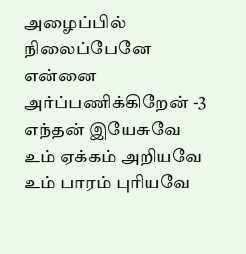அழைப்பில் நிலைப்பேனே
என்னை அர்ப்பணிக்கிறேன் -3
எந்தன் இயேசுவே
உம் ஏக்கம் அறியவே
உம் பாரம் புரியவே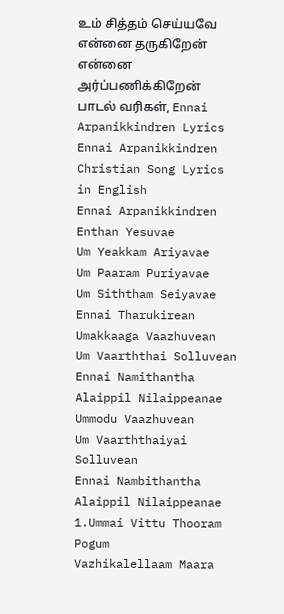உம் சித்தம் செய்யவே
என்னை தருகிறேன்
என்னை அர்ப்பணிக்கிறேன் பாடல் வரிகள், Ennai Arpanikkindren Lyrics
Ennai Arpanikkindren Christian Song Lyrics in English
Ennai Arpanikkindren
Enthan Yesuvae
Um Yeakkam Ariyavae
Um Paaram Puriyavae
Um Siththam Seiyavae
Ennai Tharukirean
Umakkaaga Vaazhuvean
Um Vaarththai Solluvean
Ennai Namithantha Alaippil Nilaippeanae
Ummodu Vaazhuvean
Um Vaarththaiyai Solluvean
Ennai Nambithantha Alaippil Nilaippeanae
1.Ummai Vittu Thooram Pogum
Vazhikalellaam Maara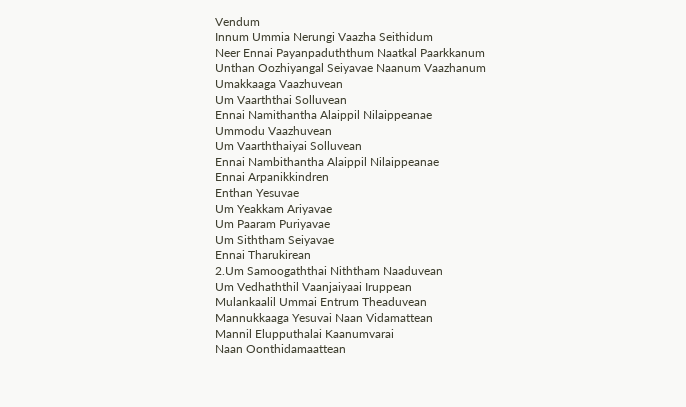Vendum
Innum Ummia Nerungi Vaazha Seithidum
Neer Ennai Payanpaduththum Naatkal Paarkkanum
Unthan Oozhiyangal Seiyavae Naanum Vaazhanum
Umakkaaga Vaazhuvean
Um Vaarththai Solluvean
Ennai Namithantha Alaippil Nilaippeanae
Ummodu Vaazhuvean
Um Vaarththaiyai Solluvean
Ennai Nambithantha Alaippil Nilaippeanae
Ennai Arpanikkindren
Enthan Yesuvae
Um Yeakkam Ariyavae
Um Paaram Puriyavae
Um Siththam Seiyavae
Ennai Tharukirean
2.Um Samoogaththai Niththam Naaduvean
Um Vedhaththil Vaanjaiyaai Iruppean
Mulankaalil Ummai Entrum Theaduvean
Mannukkaaga Yesuvai Naan Vidamattean
Mannil Elupputhalai Kaanumvarai
Naan Oonthidamaattean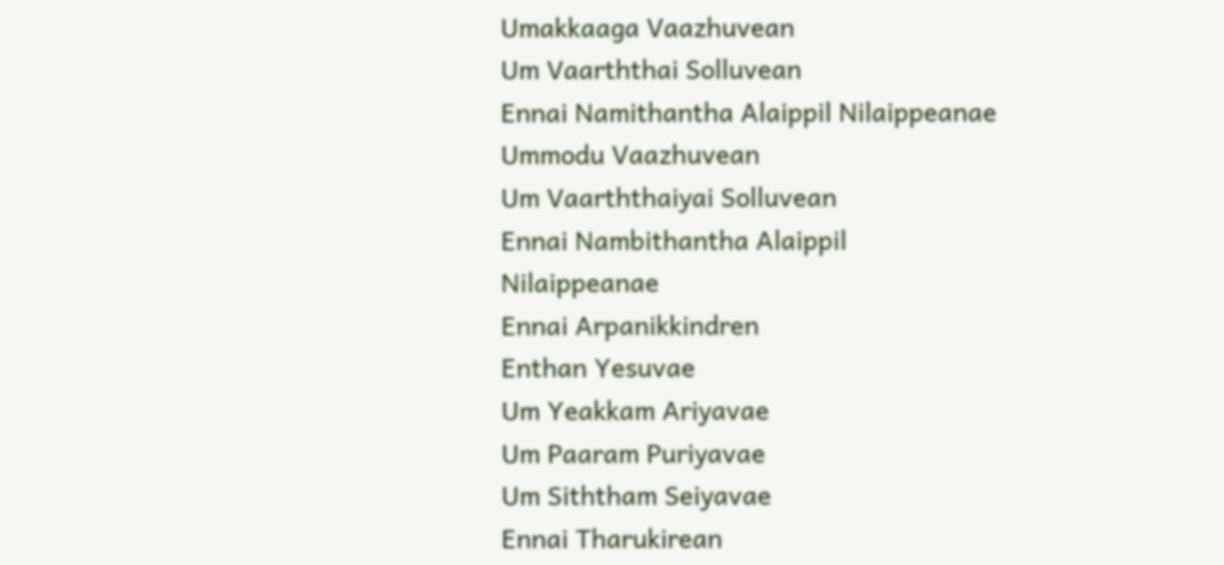Umakkaaga Vaazhuvean
Um Vaarththai Solluvean
Ennai Namithantha Alaippil Nilaippeanae
Ummodu Vaazhuvean
Um Vaarththaiyai Solluvean
Ennai Nambithantha Alaippil Nilaippeanae
Ennai Arpanikkindren
Enthan Yesuvae
Um Yeakkam Ariyavae
Um Paaram Puriyavae
Um Siththam Seiyavae
Ennai Tharukirean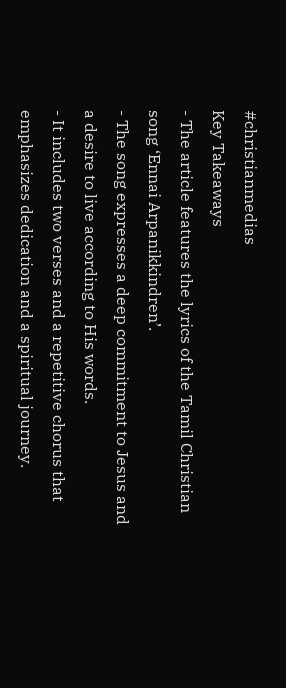#christianmedias
Key Takeaways
- The article features the lyrics of the Tamil Christian song ‘Ennai Arpanikkindren’.
- The song expresses a deep commitment to Jesus and a desire to live according to His words.
- It includes two verses and a repetitive chorus that emphasizes dedication and a spiritual journey.